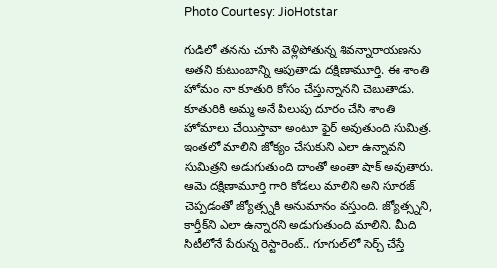Photo Courtesy: JioHotstar

గుడిలో తనను చూసి వెళ్లిపోతున్న శివన్నారాయణను అతని కుటుంబాన్ని ఆపుతాడు దక్షిణామూర్తి. ఈ శాంతి హోమం నా కూతురి కోసం చేస్తున్నానని చెబుతాడు. కూతురికి అమ్మ అనే పిలుపు దూరం చేసి శాంతి హోమాలు చేయిస్తావా అంటూ ఫైర్ అవుతుంది సుమిత్ర. ఇంతలో మాలిని జోక్యం చేసుకుని ఎలా ఉన్నావని సుమిత్రని అడుగుతుంది దాంతో అంతా షాక్ అవుతారు. ఆమె దక్షిణామూర్తి గారి కోడలు మాలిని అని సూరజ్ చెప్పడంతో జ్యోత్స్నకి అనుమానం వస్తుంది. జ్యోత్స్నని, కార్తీక్‌ని ఎలా ఉన్నారని అడుగుతుంది మాలిని. మీది సిటీలోనే పేరున్న రెస్టారెంట్.. గూగుల్‌లో సెర్చ్ చేస్తే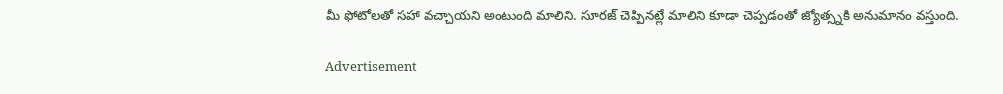మీ ఫోటోలతో సహా వచ్చాయని అంటుంది మాలిని. సూరజ్ చెప్పినట్లే మాలిని కూడా చెప్పడంతో జ్యోత్స్నకి అనుమానం వస్తుంది.

Advertisement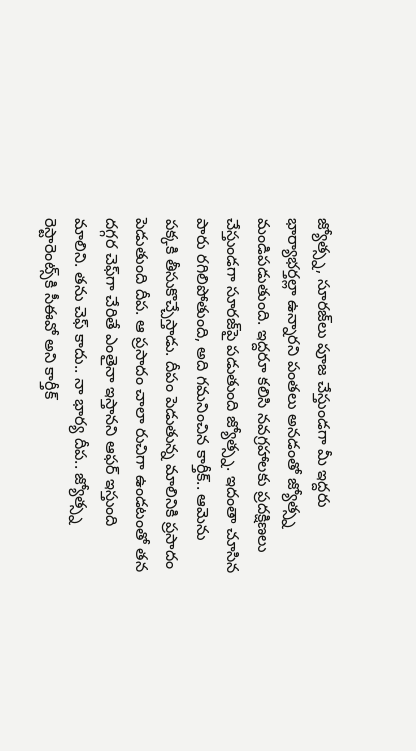జ్యోత్స్న, సూరజ్‌లు పూజ చేస్తుండగా మీ ఇద్దరు భార్యాభర్తల్లా ఉన్నారని పంతలు అనడంతో జ్యోత్స్న మండిపడుతుంది. ఇద్దరూ కలిసి నవగ్రహాలకు ప్రదక్షిణలు చేస్తుండగా సూరజ్‌పై పడుతుంది జ్యోత్స్న. ఇదంతా చూసిన పారు రగిలిపోతుంది, అది గమనించిన కార్తీక్.. ఆమెను పక్కకి తీసుకొచ్చేస్తాడు. దీపం పెడుతున్న మాలినికి ప్రసాదం పెడుతుంది దీప. ఆ ప్రసాదం చాలా రుచిగా ఉండటంతో తన దగ్గర చెఫ్‌గా చేరితే ఎంతైనా ఇస్తానని ఆఫర్ ఇస్తుంది మాలిని. తను చెఫ్ కాదు.. నా భార్య దీప.. జ్యోత్స్న రెస్టారెంట్స్‌కి సీఈవో అని కార్తీక్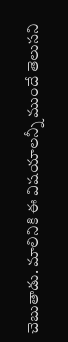చెబుతాడు. మాలినికి ఈ విషయాలన్నీ ముందే తెలుసని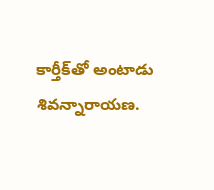కార్తీక్‌తో అంటాడు శివన్నారాయణ.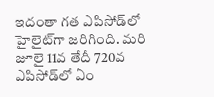ఇదంతా గత ఎపిసోడ్‌లో హైలైట్‌గా జరిగింది. మరి జూలై 11వ తేదీ 720వ ఎపిసోడ్‌లో ఏం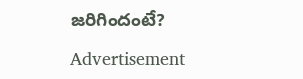జరిగిందంటే?

Advertisement